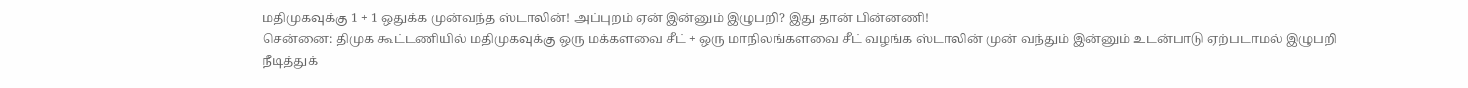மதிமுகவுக்கு 1 + 1 ஒதுக்க முன்வந்த ஸ்டாலின்! அப்புறம் ஏன் இன்னும் இழுபறி? இது தான் பின்னணி!
சென்னை: திமுக கூட்டணியில் மதிமுகவுக்கு ஒரு மக்களவை சீட் + ஒரு மாநிலங்களவை சீட் வழங்க ஸ்டாலின் முன் வந்தும் இன்னும் உடன்பாடு ஏற்படாமல் இழுபறி நீடித்துக்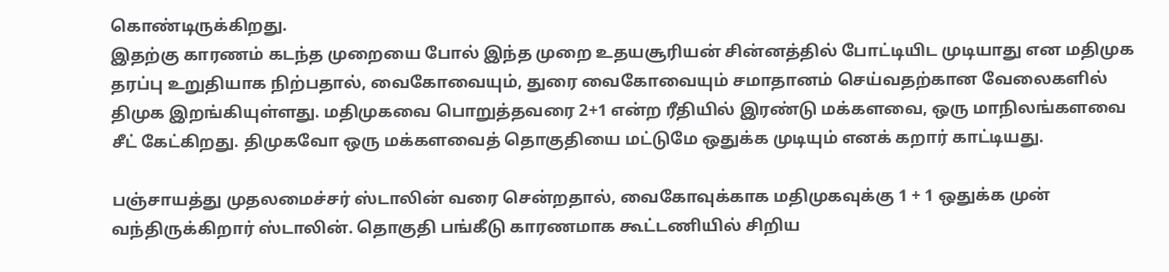கொண்டிருக்கிறது.
இதற்கு காரணம் கடந்த முறையை போல் இந்த முறை உதயசூரியன் சின்னத்தில் போட்டியிட முடியாது என மதிமுக தரப்பு உறுதியாக நிற்பதால், வைகோவையும், துரை வைகோவையும் சமாதானம் செய்வதற்கான வேலைகளில் திமுக இறங்கியுள்ளது. மதிமுகவை பொறுத்தவரை 2+1 என்ற ரீதியில் இரண்டு மக்களவை, ஒரு மாநிலங்களவை சீட் கேட்கிறது. திமுகவோ ஒரு மக்களவைத் தொகுதியை மட்டுமே ஒதுக்க முடியும் எனக் கறார் காட்டியது.

பஞ்சாயத்து முதலமைச்சர் ஸ்டாலின் வரை சென்றதால், வைகோவுக்காக மதிமுகவுக்கு 1 + 1 ஒதுக்க முன் வந்திருக்கிறார் ஸ்டாலின். தொகுதி பங்கீடு காரணமாக கூட்டணியில் சிறிய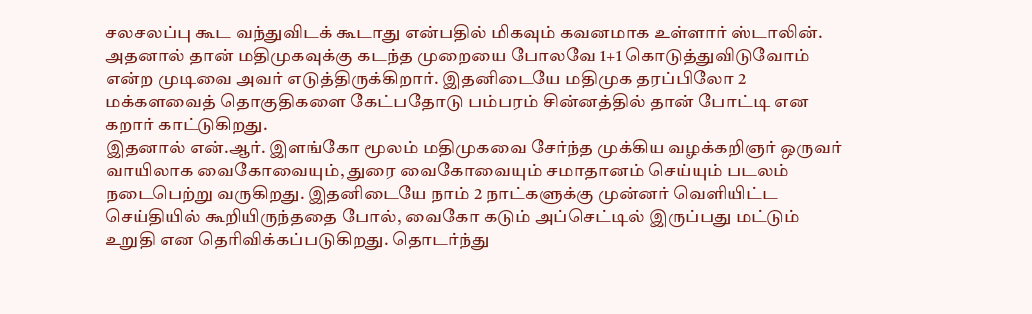சலசலப்பு கூட வந்துவிடக் கூடாது என்பதில் மிகவும் கவனமாக உள்ளார் ஸ்டாலின். அதனால் தான் மதிமுகவுக்கு கடந்த முறையை போலவே 1+1 கொடுத்துவிடுவோம் என்ற முடிவை அவர் எடுத்திருக்கிறார். இதனிடையே மதிமுக தரப்பிலோ 2 மக்களவைத் தொகுதிகளை கேட்பதோடு பம்பரம் சின்னத்தில் தான் போட்டி என கறார் காட்டுகிறது.
இதனால் என்.ஆர். இளங்கோ மூலம் மதிமுகவை சேர்ந்த முக்கிய வழக்கறிஞர் ஒருவர் வாயிலாக வைகோவையும், துரை வைகோவையும் சமாதானம் செய்யும் படலம் நடைபெற்று வருகிறது. இதனிடையே நாம் 2 நாட்களுக்கு முன்னர் வெளியிட்ட செய்தியில் கூறியிருந்ததை போல், வைகோ கடும் அப்செட்டில் இருப்பது மட்டும் உறுதி என தெரிவிக்கப்படுகிறது. தொடர்ந்து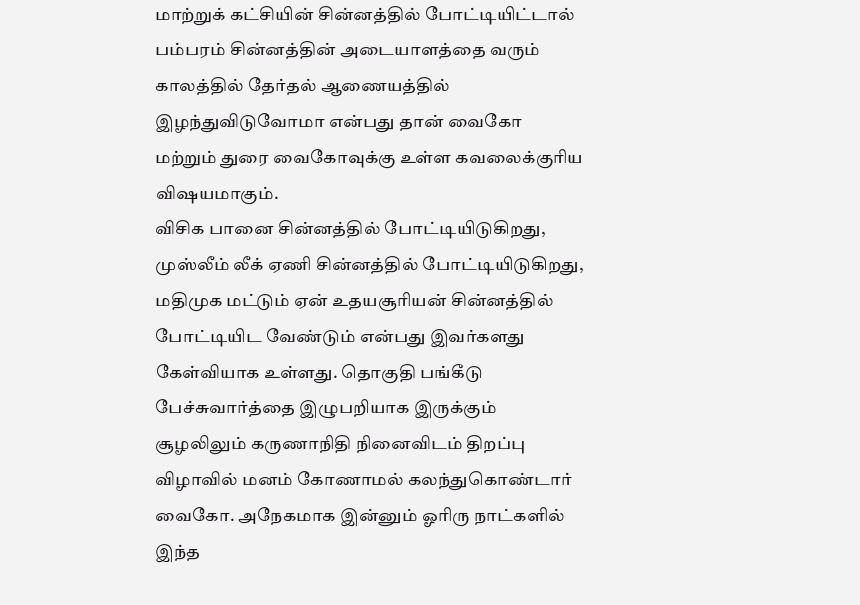மாற்றுக் கட்சியின் சின்னத்தில் போட்டியிட்டால் பம்பரம் சின்னத்தின் அடையாளத்தை வரும் காலத்தில் தேர்தல் ஆணையத்தில் இழந்துவிடுவோமா என்பது தான் வைகோ மற்றும் துரை வைகோவுக்கு உள்ள கவலைக்குரிய விஷயமாகும்.
விசிக பானை சின்னத்தில் போட்டியிடுகிறது, முஸ்லீம் லீக் ஏணி சின்னத்தில் போட்டியிடுகிறது, மதிமுக மட்டும் ஏன் உதயசூரியன் சின்னத்தில் போட்டியிட வேண்டும் என்பது இவர்களது கேள்வியாக உள்ளது. தொகுதி பங்கீடு பேச்சுவார்த்தை இழுபறியாக இருக்கும் சூழலிலும் கருணாநிதி நினைவிடம் திறப்பு விழாவில் மனம் கோணாமல் கலந்துகொண்டார் வைகோ. அநேகமாக இன்னும் ஓரிரு நாட்களில் இந்த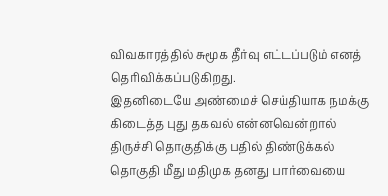விவகாரத்தில் சுமூக தீர்வு எட்டப்படும் எனத் தெரிவிக்கப்படுகிறது.
இதனிடையே அண்மைச் செய்தியாக நமக்கு கிடைத்த புது தகவல் என்னவென்றால் திருச்சி தொகுதிக்கு பதில் திண்டுக்கல் தொகுதி மீது மதிமுக தனது பார்வையை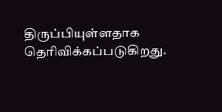திருப்பியுள்ளதாக தெரிவிக்கப்படுகிறது.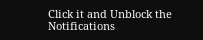Click it and Unblock the Notifications